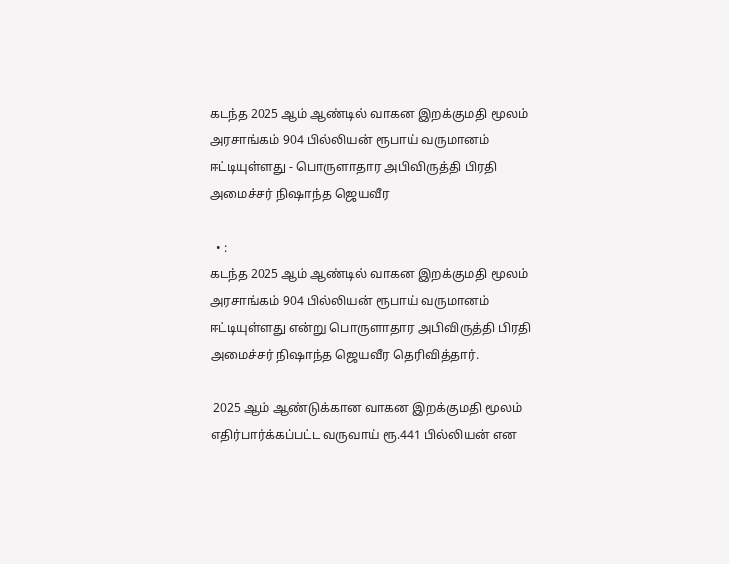கடந்த 2025 ஆம் ஆண்டில் வாகன இறக்குமதி மூலம் அரசாங்கம் 904 பில்லியன் ரூபாய் வருமானம் ஈட்டியுள்ளது - பொருளாதார அபிவிருத்தி பிரதி அமைச்சர் நிஷாந்த ஜெயவீர

  • :
கடந்த 2025 ஆம் ஆண்டில் வாகன இறக்குமதி மூலம் அரசாங்கம் 904 பில்லியன் ரூபாய் வருமானம் ஈட்டியுள்ளது என்று பொருளாதார அபிவிருத்தி பிரதி அமைச்சர் நிஷாந்த ஜெயவீர தெரிவித்தார்.

 2025 ஆம் ஆண்டுக்கான வாகன இறக்குமதி மூலம் எதிர்பார்க்கப்பட்ட வருவாய் ரூ.441 பில்லியன் என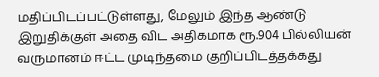மதிப்பிடப்பட்டுள்ளது, மேலும் இந்த ஆண்டு இறுதிக்குள் அதை விட அதிகமாக ரூ.904 பில்லியன் வருமானம் ஈட்ட முடிந்தமை குறிப்பிடத்தக்கது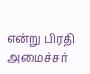என்று பிரதி அமைச்சர்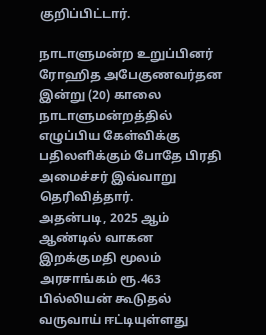குறிப்பிட்டார்.

நாடாளுமன்ற உறுப்பினர் ரோஹித அபேகுணவர்தன இன்று (20) காலை நாடாளுமன்றத்தில் எழுப்பிய கேள்விக்கு பதிலளிக்கும் போதே பிரதி அமைச்சர் இவ்வாறு தெரிவித்தார்.
அதன்படி, 2025 ஆம் ஆண்டில் வாகன இறக்குமதி மூலம் அரசாங்கம் ரூ.463 பில்லியன் கூடுதல் வருவாய் ஈட்டியுள்ளது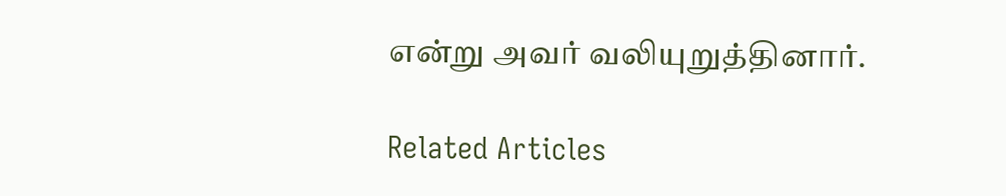என்று அவர் வலியுறுத்தினார்.

Related Articles